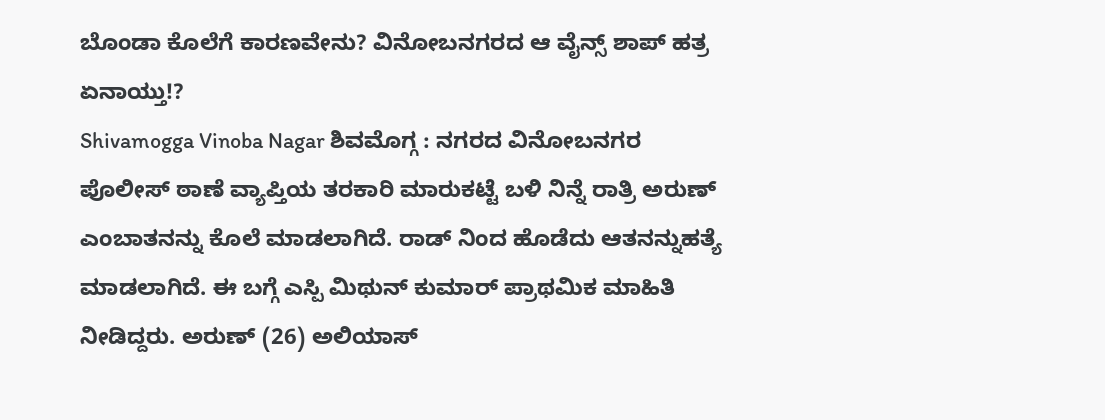ಬೊಂಡಾ ಕೊಲೆಗೆ ಕಾರಣವೇನು? ವಿನೋಬನಗರದ ಆ ವೈನ್ಸ್ ಶಾಪ್ ಹತ್ರ ಏನಾಯ್ತು!?
Shivamogga Vinoba Nagar ಶಿವಮೊಗ್ಗ : ನಗರದ ವಿನೋಬನಗರ ಪೊಲೀಸ್ ಠಾಣೆ ವ್ಯಾಪ್ತಿಯ ತರಕಾರಿ ಮಾರುಕಟ್ಟೆ ಬಳಿ ನಿನ್ನೆ ರಾತ್ರಿ ಅರುಣ್ ಎಂಬಾತನನ್ನು ಕೊಲೆ ಮಾಡಲಾಗಿದೆ. ರಾಡ್ ನಿಂದ ಹೊಡೆದು ಆತನನ್ನುಹತ್ಯೆ ಮಾಡಲಾಗಿದೆ. ಈ ಬಗ್ಗೆ ಎಸ್ಪಿ ಮಿಥುನ್ ಕುಮಾರ್ ಪ್ರಾಥಮಿಕ ಮಾಹಿತಿ ನೀಡಿದ್ದರು. ಅರುಣ್ (26) ಅಲಿಯಾಸ್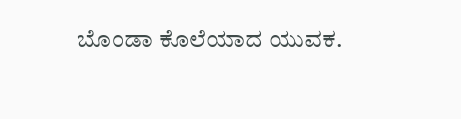ಬೊಂಡಾ ಕೊಲೆಯಾದ ಯುವಕ.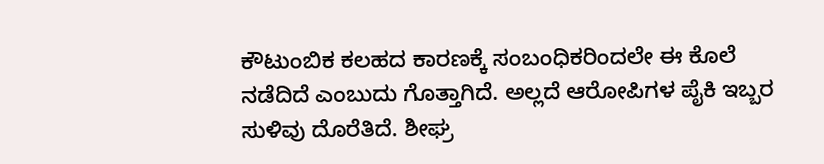ಕೌಟುಂಬಿಕ ಕಲಹದ ಕಾರಣಕ್ಕೆ ಸಂಬಂಧಿಕರಿಂದಲೇ ಈ ಕೊಲೆ ನಡೆದಿದೆ ಎಂಬುದು ಗೊತ್ತಾಗಿದೆ. ಅಲ್ಲದೆ ಆರೋಪಿಗಳ ಪೈಕಿ ಇಬ್ಬರ ಸುಳಿವು ದೊರೆತಿದೆ. ಶೀಘ್ರ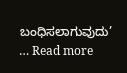ಬಂಧಿಸಲಾಗುವುದು’ … Read more